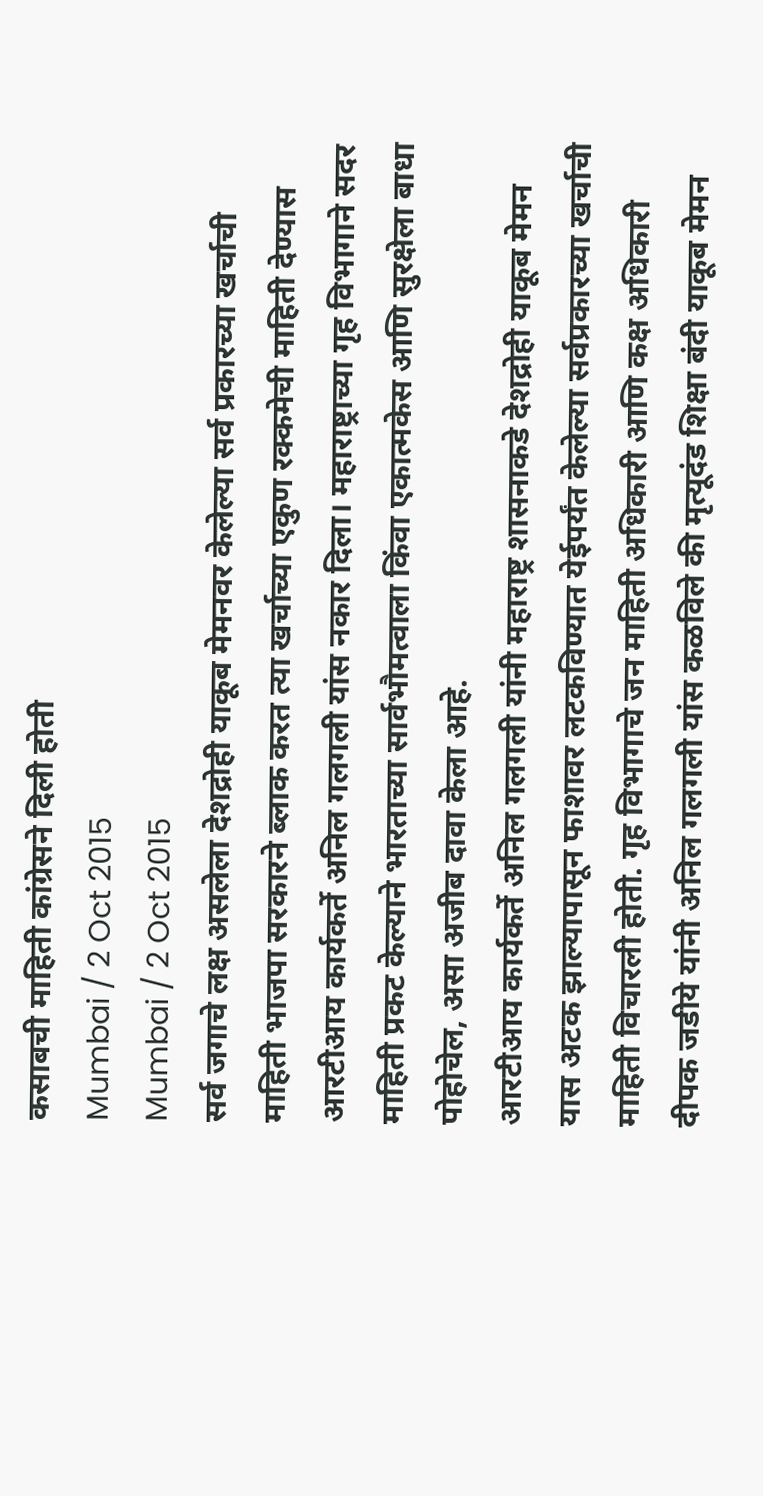कसाबची माहिती कांग्रेसने दिली होती
Mumbai / 2 Oct 2015
Mumbai / 2 Oct 2015
सर्व जगाचे लक्ष असलेला देशद्रोही याकूब मेमनवर केलेल्या सर्व प्रकारच्या खर्चाची माहिती भाजपा सरकारने ब्लाक करत त्या खर्चाच्या एकुण रक्कमेची माहिती देण्यास आरटीआय कार्यकर्ते अनिल गलगली यांस नकार दिला। महाराष्ट्राच्या गृह विभागाने सदर माहिती प्रकट केल्याने भारताच्या सार्वभौमत्वाला किंवा एकात्मकेस आणि सुरक्षेला बाधा पोहोचेल, असा अजीब दावा केला आहे.
आरटीआय कार्यकर्ते अनिल गलगली यांनी महाराष्ट्र शासनाकडे देशद्रोही याकूब मेमन यास अटक झाल्यापासून फाशावर लटकविण्यात येईपर्यंत केलेल्या सर्वप्रकारच्या खर्चाची माहिती विचारली होती. गृह विभागाचे जन माहिती अधिकारी आणि कक्ष अधिकारी दीपक जडीये यांनी अनिल गलगली यांस कळविले की मृत्यूदंड शिक्षा बंदी याकूब मेमन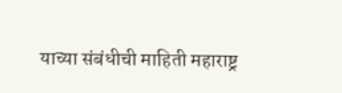याच्या संबंधीची माहिती महाराष्ट्र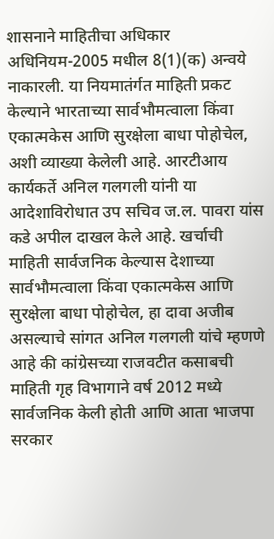शासनाने माहितीचा अधिकार अधिनियम-2005 मधील 8(1)(क) अन्वये नाकारली. या नियमातंर्गत माहिती प्रकट केल्याने भारताच्या सार्वभौमत्वाला किंवा एकात्मकेस आणि सुरक्षेला बाधा पोहोचेल, अशी व्याख्या केलेली आहे. आरटीआय कार्यकर्ते अनिल गलगली यांनी या आदेशाविरोधात उप सचिव ज.ल. पावरा यांस कडे अपील दाखल केले आहे. खर्चाची माहिती सार्वजनिक केल्यास देशाच्या सार्वभौमत्वाला किंवा एकात्मकेस आणि सुरक्षेला बाधा पोहोचेल, हा दावा अजीब असल्याचे सांगत अनिल गलगली यांचे म्हणणे आहे की कांग्रेसच्या राजवटीत कसाबची माहिती गृह विभागाने वर्ष 2012 मध्ये सार्वजनिक केली होती आणि आता भाजपा सरकार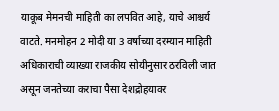याकूब मेमनची माहिती का लपवित आहे, याचे आश्चर्य वाटते. मनमोहन 2 मोदी या 3 वर्षाच्या दरम्यान माहिती अधिकाराची व्याख्या राजकीय सोयीनुसार ठरविली जात असून जनतेच्या कराचा पैसा देशद्रोहयावर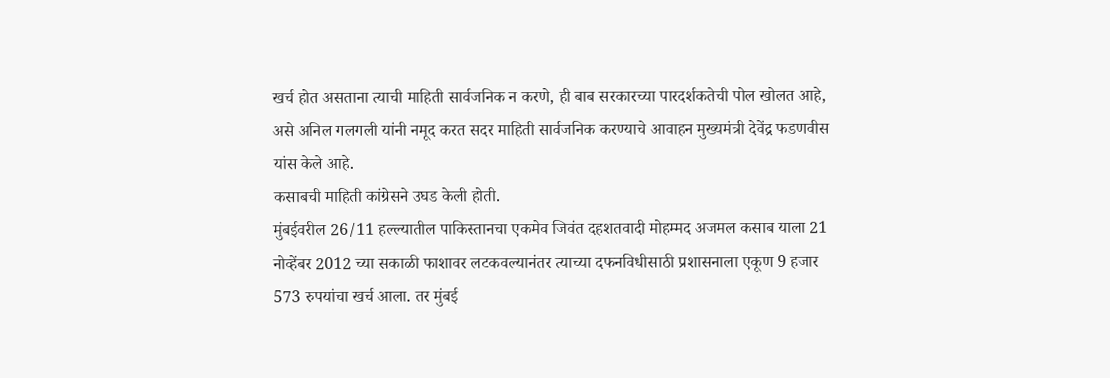खर्च होत असताना त्याची माहिती सार्वजनिक न करणे, ही बाब सरकारच्या पारदर्शकतेची पोल खोलत आहे, असे अनिल गलगली यांनी नमूद करत सदर माहिती सार्वजनिक करण्याचे आवाहन मुख्यमंत्री देवेंद्र फडणवीस यांस केले आहे.
कसाबची माहिती कांग्रेसने उघड केली होती.
मुंबईवरील 26/11 हल्ल्यातील पाकिस्तानचा एकमेव जिवंत दहशतवादी मोहम्मद अजमल कसाब याला 21 नोव्हेंबर 2012 च्या सकाळी फाशावर लटकवल्यानंतर त्याच्या दफनविधीसाठी प्रशासनाला एकूण 9 हजार 573 रुपयांचा खर्च आला. तर मुंबई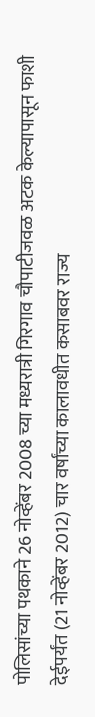पोलिसांच्या पथकाने 26 नोव्हेंबर 2008 च्या मध्यरात्री गिरगाव चौपाटीजवळ अटक केल्यापासून फाशी देईपर्यंत (21 नोव्हेंबर 2012) चार वर्षांच्या कालावधीत कसाबवर राज्य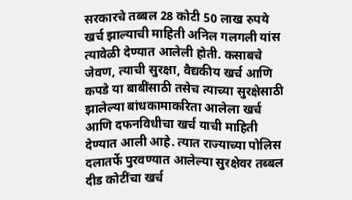सरकारचे तब्बल 28 कोटी 50 लाख रुपये खर्च झाल्याची माहिती अनिल गलगली यांस त्यावेळी देण्यात आलेली होती. कसाबचे जेवण, त्याची सुरक्षा, वैद्यकीय खर्च आणि कपडे या बाबींसाठी तसेच त्याच्या सुरक्षेसाठी झालेल्या बांधकामाकरिता आलेला खर्च आणि दफनविधीचा खर्च याची माहिती देण्यात आली आहे. त्यात राज्याच्या पोलिस दलातर्फे पुरवण्यात आलेल्या सुरक्षेवर तब्बल दीड कोटींचा खर्च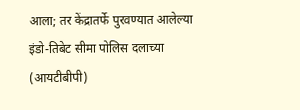आला; तर केंद्रातर्फे पुरवण्यात आलेल्या इंडो-तिबेट सीमा पोलिस दलाच्या (आयटीबीपी)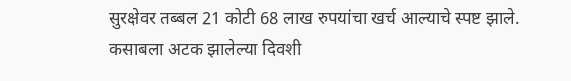सुरक्षेवर तब्बल 21 कोटी 68 लाख रुपयांचा खर्च आल्याचे स्पष्ट झाले. कसाबला अटक झालेल्या दिवशी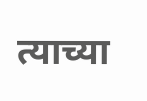त्याच्या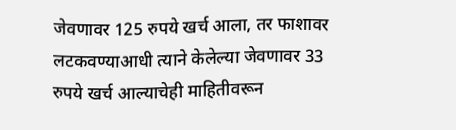जेवणावर 125 रुपये खर्च आला, तर फाशावर लटकवण्याआधी त्याने केलेल्या जेवणावर 33 रुपये खर्च आल्याचेही माहितीवरून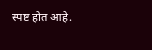स्पष्ट होत आहे.